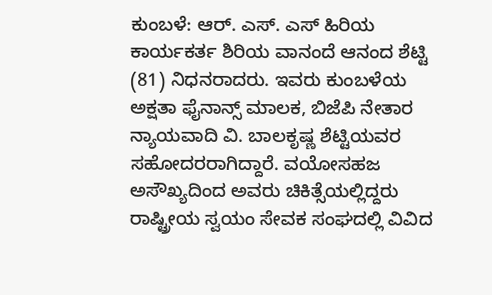ಕುಂಬಳೆ: ಆರ್. ಎಸ್. ಎಸ್ ಹಿರಿಯ ಕಾರ್ಯಕರ್ತ ಶಿರಿಯ ವಾನಂದೆ ಆನಂದ ಶೆಟ್ಟಿ (81) ನಿಧನರಾದರು. ಇವರು ಕುಂಬಳೆಯ ಅಕ್ಷತಾ ಫೈನಾನ್ಸ್ ಮಾಲಕ, ಬಿಜೆಪಿ ನೇತಾರ ನ್ಯಾಯವಾದಿ ವಿ. ಬಾಲಕೃಷ್ಣ ಶೆಟ್ಟಿಯವರ ಸಹೋದರರಾಗಿದ್ದಾರೆ. ವಯೋಸಹಜ ಅಸೌಖ್ಯದಿಂದ ಅವರು ಚಿಕಿತ್ಸೆಯಲ್ಲಿದ್ದರು
ರಾಷ್ಟ್ರೀಯ ಸ್ವಯಂ ಸೇವಕ ಸಂಘದಲ್ಲಿ ವಿವಿದ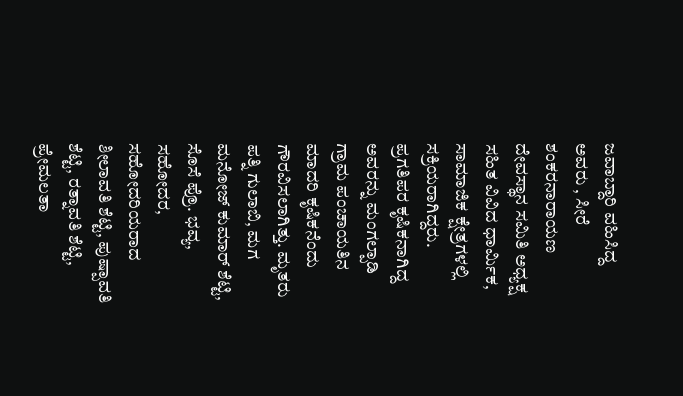ಜವಾಬ್ದಾರಿ ವಹಿಸಿದ್ದ ಅವರು , ಸೀರೆ ಶಂಕರನಾರಾಯಣ ದೇವಸ್ಥಾನ ಸಮಿತಿ ಅಧ್ಯಕ್ಷ ಸಹಿತ ವಿವಿದ ಧಾರ್ಮಿಕ, ಸಾಮಾಜಿಕ ಕ್ಷೇತ್ರಗಳಲ್ಲಿ ಸಕ್ರಿಯರಾಗಿದ್ದರು. ಪ್ರಗತಿಪರ ಕೃಷಿಕನಾಗಿದ್ದ ಅವರನ್ನು ಮಂಗಲ್ಪಾಡಿ ಗ್ರಾಮ ಪಂಚಾಯತಿನ ಮಾದರಿ ಕೃಷಿಕನೆಂದು ಗೌರವಿಸಲಾಗಿತ್ತು. ಮೃತರು ಪತ್ನಿ ಗುಲಾಬಿ, ಮಗ ಮನೋಜ್ ಕುಮಾರ್ ಶೆಟ್ಟಿ, ಸೊಸೆ ಪ್ರೊ. ಭವ್ಯ, ಸಹೋದರ, ಸಹೋದರಿಯರಾದ ಶೀಲಾವತಿ ಶೆಟ್ಟಿ, ಪುಷ್ಪಾವತಿ ಶೆಟ್ಟಿ, ರತ್ನಾವತಿ ಶೆಟ್ಟಿ, ಪ್ರೇಮಲತಾ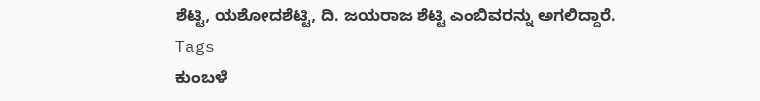ಶೆಟ್ಟಿ, ಯಶೋದಶೆಟ್ಟಿ, ದಿ. ಜಯರಾಜ ಶೆಟ್ಟಿ ಎಂಬಿವರನ್ನು ಅಗಲಿದ್ದಾರೆ.
Tags
ಕುಂಬಳೆ